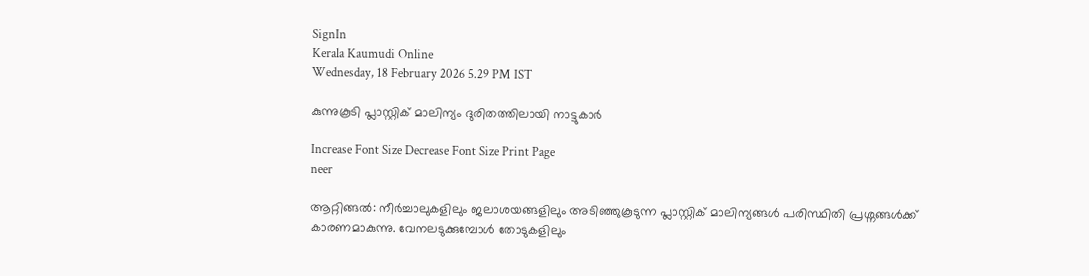SignIn
Kerala Kaumudi Online
Wednesday, 18 February 2026 5.29 PM IST

കുന്നുകൂടി പ്ലാസ്റ്റിക് മാലിന്യം ദുരിതത്തിലായി നാട്ടുകാർ

Increase Font Size Decrease Font Size Print Page
neer

ആറ്റിങ്ങൽ: നീർച്ചാലുകളിലും ജലാശയങ്ങളിലും അടിഞ്ഞുകൂടുന്ന പ്ലാസ്റ്റിക് മാലിന്യങ്ങൾ പരിസ്ഥിതി പ്രശ്നങ്ങൾക്ക് കാരണമാകുന്നു. വേനലടുക്കുമ്പോൾ തോടുകളിലും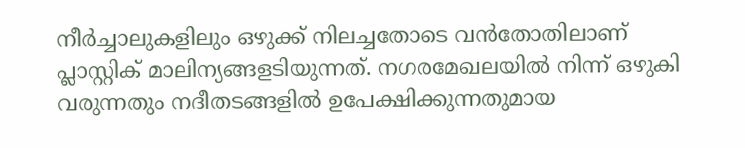നീർച്ചാലുകളിലും ഒഴുക്ക് നിലച്ചതോടെ വൻതോതിലാണ് പ്ലാസ്റ്റിക് മാലിന്യങ്ങളടിയുന്നത്. നഗരമേഖലയിൽ നിന്ന് ഒഴുകി വരുന്നതും നദീതടങ്ങളിൽ ഉപേക്ഷിക്കുന്നതുമായ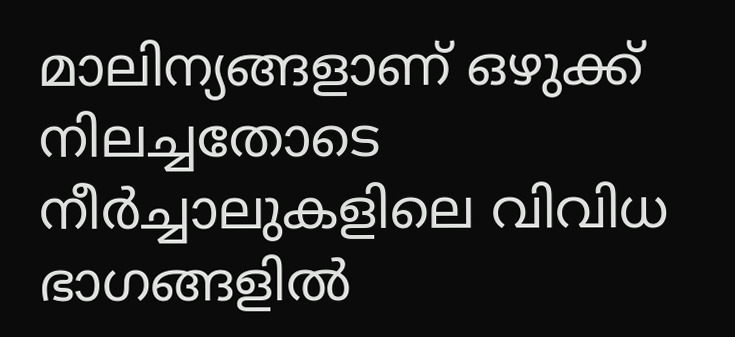മാലിന്യങ്ങളാണ് ഒഴുക്ക് നിലച്ചതോടെ നീർച്ചാലുകളിലെ വിവിധ ഭാഗങ്ങളിൽ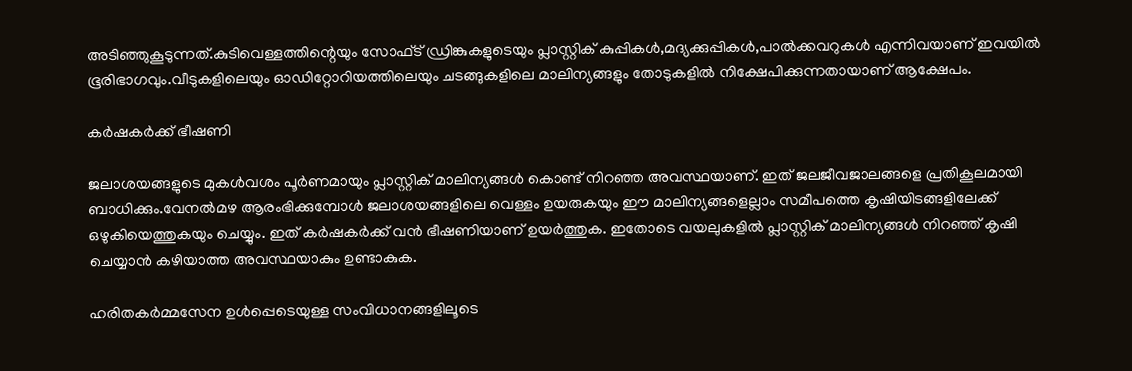അടിഞ്ഞുകൂടുന്നത്.കുടിവെള്ളത്തിന്റെയും സോഫ്ട് ഡ്രിങ്കുകളുടെയും പ്ലാസ്റ്റിക് കുപ്പികൾ,മദ്യക്കുപ്പികൾ,പാൽക്കവറുകൾ എന്നിവയാണ് ഇവയിൽ ഭൂരിഭാഗവും.വീടുകളിലെയും ഓഡിറ്റോറിയത്തിലെയും ചടങ്ങുകളിലെ മാലിന്യങ്ങളും തോടുകളിൽ നിക്ഷേപിക്കുന്നതായാണ് ആക്ഷേപം.

കർഷകർക്ക് ഭീഷണി

ജലാശയങ്ങളുടെ മുകൾവശം പൂർണമായും പ്ലാസ്റ്റിക് മാലിന്യങ്ങൾ കൊണ്ട് നിറഞ്ഞ അവസ്ഥയാണ്. ഇത് ജലജീവജാലങ്ങളെ പ്രതികൂലമായി ബാധിക്കും.വേനൽമഴ ആരംഭിക്കുമ്പോൾ ജലാശയങ്ങളിലെ വെള്ളം ഉയരുകയും ഈ മാലിന്യങ്ങളെല്ലാം സമീപത്തെ കൃഷിയിടങ്ങളിലേക്ക് ഒഴുകിയെത്തുകയും ചെയ്യും. ഇത് കർഷകർക്ക് വൻ ഭീഷണിയാണ് ഉയർത്തുക. ഇതോടെ വയലുകളിൽ പ്ലാസ്റ്റിക് മാലിന്യങ്ങൾ നിറഞ്ഞ് കൃഷി ചെയ്യാൻ കഴിയാത്ത അവസ്ഥയാകും ഉണ്ടാകുക.

ഹരിതകർമ്മസേന ഉൾപ്പെടെയുള്ള സംവിധാനങ്ങളിലൂടെ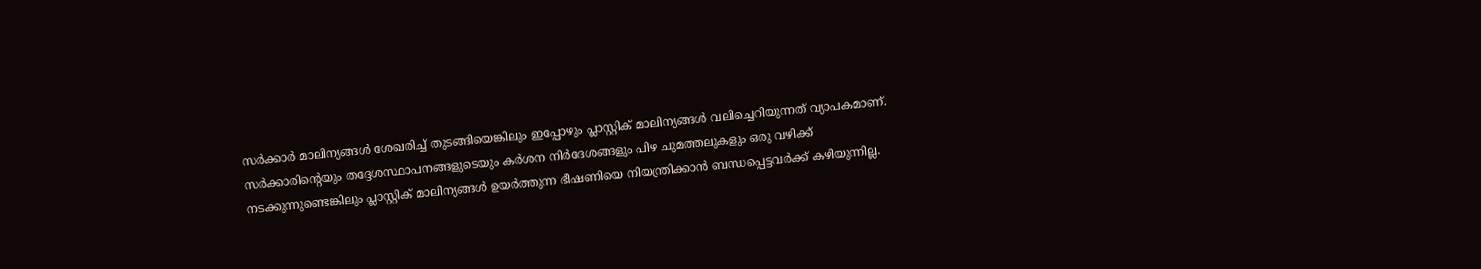സർക്കാർ മാലിന്യങ്ങൾ ശേഖരിച്ച് തുടങ്ങിയെങ്കിലും ഇപ്പോഴും പ്ലാസ്റ്റിക് മാലിന്യങ്ങൾ വലിച്ചെറിയുന്നത് വ്യാപകമാണ്. സർക്കാരിന്റെയും തദ്ദേശസ്ഥാപനങ്ങളുടെയും കർശന നിർദേശങ്ങളും പിഴ ചുമത്തലുകളും ഒരു വഴിക്ക് നടക്കുന്നുണ്ടെങ്കിലും പ്ലാസ്റ്റിക് മാലിന്യങ്ങൾ ഉയർത്തുന്ന ഭീഷണിയെ നിയന്ത്രിക്കാൻ ബന്ധപ്പെട്ടവർക്ക് കഴിയുന്നില്ല.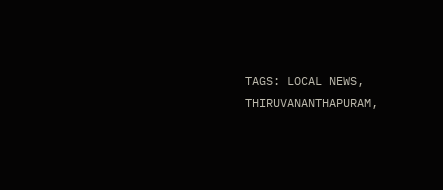TAGS: LOCAL NEWS, THIRUVANANTHAPURAM,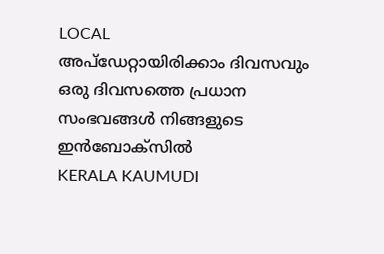LOCAL
അപ്ഡേറ്റായിരിക്കാം ദിവസവും
ഒരു ദിവസത്തെ പ്രധാന സംഭവങ്ങൾ നിങ്ങളുടെ ഇൻബോക്സിൽ
KERALA KAUMUDI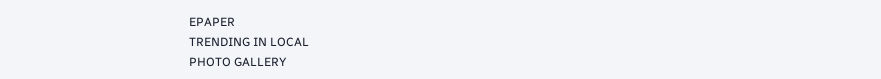EPAPER
TRENDING IN LOCAL
PHOTO GALLERY